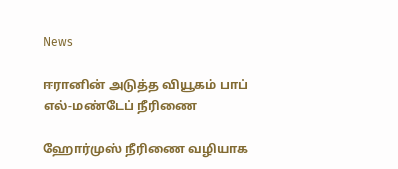News

ஈரானின் அடுத்த வியூகம் பாப் எல்-மண்டேப் நீரிணை

ஹோர்முஸ் நீரிணை வழியாக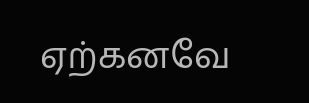ஏற்கனவே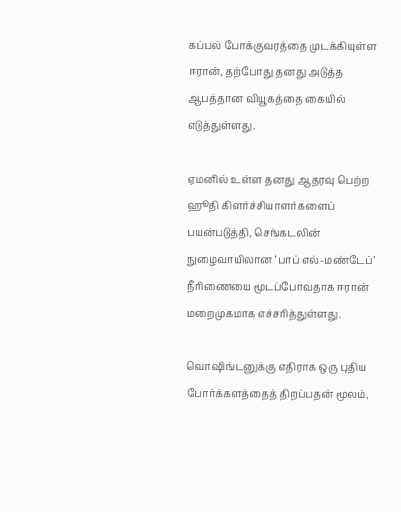கப்பல் போக்குவரத்தை முடக்கியுள்ள ஈரான், தற்போது தனது அடுத்த ஆபத்தான வியூகத்தை கையில் எடுத்துள்ளது.

ஏமனில் உள்ள தனது ஆதரவு பெற்ற ஹூதி கிளர்ச்சியாளர்களைப் பயன்படுத்தி, செங்கடலின் நுழைவாயிலான ‘பாப் எல்-மண்டேப்’ நீரிணையை மூடப்போவதாக ஈரான் மறைமுகமாக எச்சரித்துள்ளது.

வொஷிங்டனுக்கு எதிராக ஒரு புதிய போர்க்களத்தைத் திறப்பதன் மூலம்,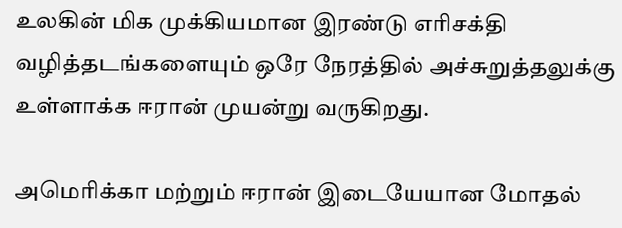உலகின் மிக முக்கியமான இரண்டு எரிசக்தி வழித்தடங்களையும் ஒரே நேரத்தில் அச்சுறுத்தலுக்கு உள்ளாக்க ஈரான் முயன்று வருகிறது.

அமெரிக்கா மற்றும் ஈரான் இடையேயான மோதல்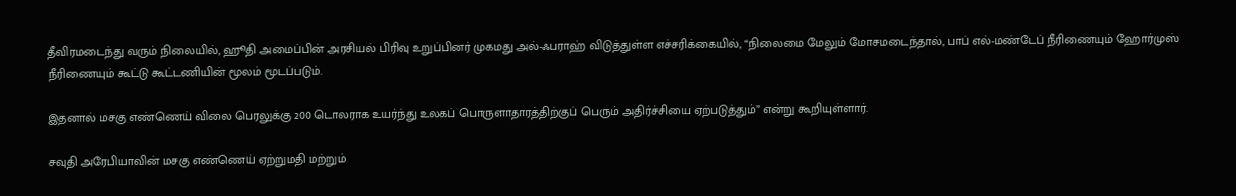தீவிரமடைந்து வரும் நிலையில், ஹூதி அமைப்பின் அரசியல் பிரிவு உறுப்பினர் முகமது அல்-ஃபராஹ் விடுத்துள்ள எச்சரிக்கையில், “நிலைமை மேலும் மோசமடைந்தால், பாப் எல்-மண்டேப் நீரிணையும் ஹோர்முஸ் நீரிணையும் கூட்டு கூட்டணியின் மூலம் மூடப்படும்.

இதனால் மசகு எண்ணெய் விலை பெரலுக்கு 200 டொலராக உயர்ந்து உலகப் பொருளாதாரத்திற்குப் பெரும் அதிர்ச்சியை ஏற்படுத்தும்” என்று கூறியுள்ளார்.

சவுதி அரேபியாவின் மசகு எண்ணெய் ஏற்றுமதி மற்றும்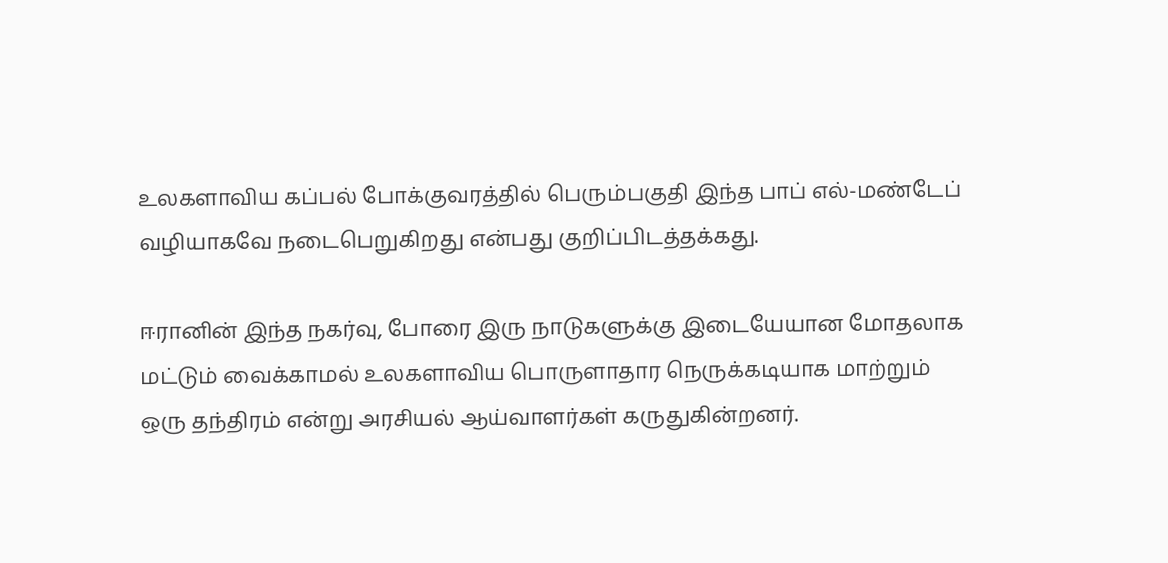உலகளாவிய கப்பல் போக்குவரத்தில் பெரும்பகுதி இந்த பாப் எல்-மண்டேப் வழியாகவே நடைபெறுகிறது என்பது குறிப்பிடத்தக்கது.

ஈரானின் இந்த நகர்வு, போரை இரு நாடுகளுக்கு இடையேயான மோதலாக மட்டும் வைக்காமல் உலகளாவிய பொருளாதார நெருக்கடியாக மாற்றும் ஒரு தந்திரம் என்று அரசியல் ஆய்வாளர்கள் கருதுகின்றனர்.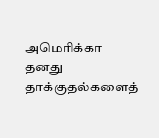அமெரிக்கா தனது தாக்குதல்களைத்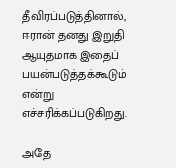தீவிரப்படுத்தினால், ஈரான் தனது இறுதி ஆயுதமாக இதைப் பயன்படுத்தக்கூடும் என்று எச்சரிக்கப்படுகிறது.

அதே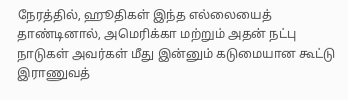நேரத்தில், ஹூதிகள் இந்த எல்லையைத் தாண்டினால், அமெரிக்கா மற்றும் அதன் நட்பு நாடுகள் அவர்கள் மீது இன்னும் கடுமையான கூட்டு இராணுவத்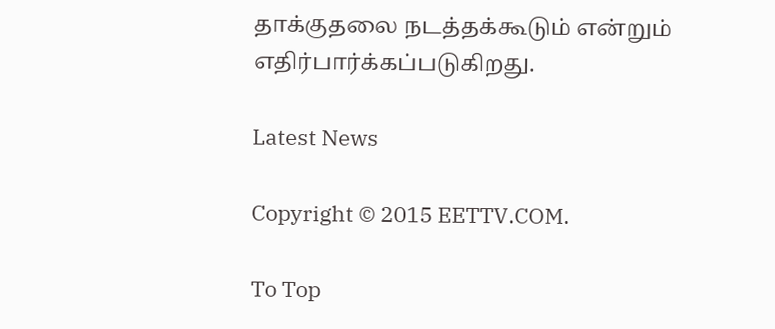தாக்குதலை நடத்தக்கூடும் என்றும் எதிர்பார்க்கப்படுகிறது.

Latest News

Copyright © 2015 EETTV.COM.

To Top